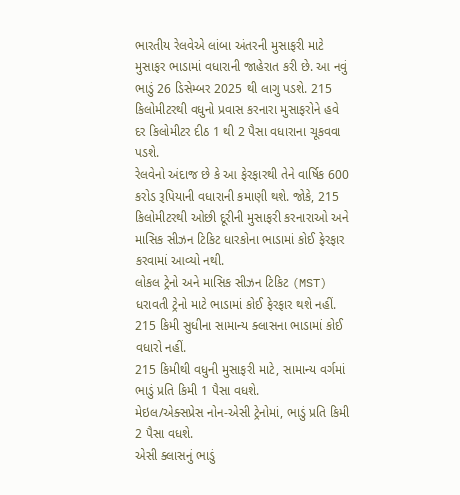ભારતીય રેલવેએ લાંબા અંતરની મુસાફરી માટે મુસાફર ભાડામાં વધારાની જાહેરાત કરી છે. આ નવું ભાડું 26 ડિસેમ્બર 2025 થી લાગુ પડશે. 215 કિલોમીટરથી વધુનો પ્રવાસ કરનારા મુસાફરોને હવે દર કિલોમીટર દીઠ 1 થી 2 પૈસા વધારાના ચૂકવવા પડશે.
રેલવેનો અંદાજ છે કે આ ફેરફારથી તેને વાર્ષિક 600 કરોડ રૂપિયાની વધારાની કમાણી થશે. જોકે, 215 કિલોમીટરથી ઓછી દૂરીની મુસાફરી કરનારાઓ અને માસિક સીઝન ટિકિટ ધારકોના ભાડામાં કોઈ ફેરફાર કરવામાં આવ્યો નથી.
લોકલ ટ્રેનો અને માસિક સીઝન ટિકિટ (MST) ધરાવતી ટ્રેનો માટે ભાડામાં કોઈ ફેરફાર થશે નહીં.
215 કિમી સુધીના સામાન્ય ક્લાસના ભાડામાં કોઈ વધારો નહીં.
215 કિમીથી વધુની મુસાફરી માટે, સામાન્ય વર્ગમાં ભાડું પ્રતિ કિમી 1 પૈસા વધશે.
મેઇલ/એક્સપ્રેસ નોન-એસી ટ્રેનોમાં, ભાડું પ્રતિ કિમી 2 પૈસા વધશે.
એસી ક્લાસનું ભાડું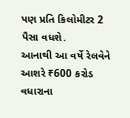પણ પ્રતિ કિલોમીટર 2 પૈસા વધશે.
આનાથી આ વર્ષે રેલવેને આશરે ₹600 કરોડ વધારાના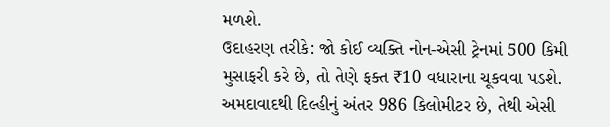મળશે.
ઉદાહરણ તરીકે: જો કોઈ વ્યક્તિ નોન-એસી ટ્રેનમાં 500 કિમી મુસાફરી કરે છે, તો તેણે ફક્ત ₹10 વધારાના ચૂકવવા પડશે.
અમદાવાદથી દિલ્હીનું અંતર 986 કિલોમીટર છે, તેથી એસી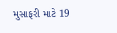મુસાફરી માટે 19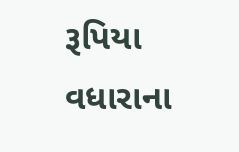રૂપિયા વધારાના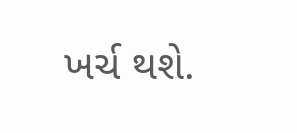ખર્ચ થશે.